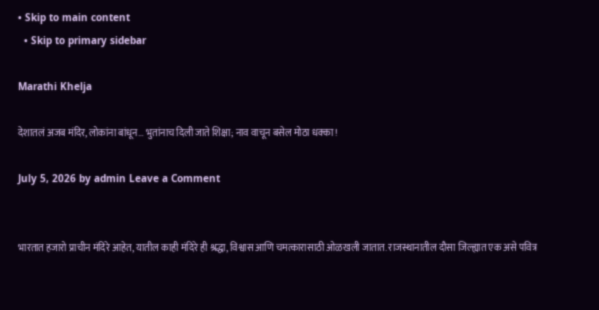• Skip to main content
  • Skip to primary sidebar

Marathi Khelja

देशातलं अजब मंदिर, लोकांना बांधून… भुतांनाच दिली जाते शिक्षा; नाव वाचून बसेल मोठा धक्का!

July 5, 2026 by admin Leave a Comment


भारतात हजारो प्राचीन मंदिरे आहेत, यातील काही मंदिरे ही श्रद्धा, विश्वास आणि चमत्कारासाठी ओळखली जातात. राजस्थानातील दौसा जिल्ह्यात एक असे पवित्र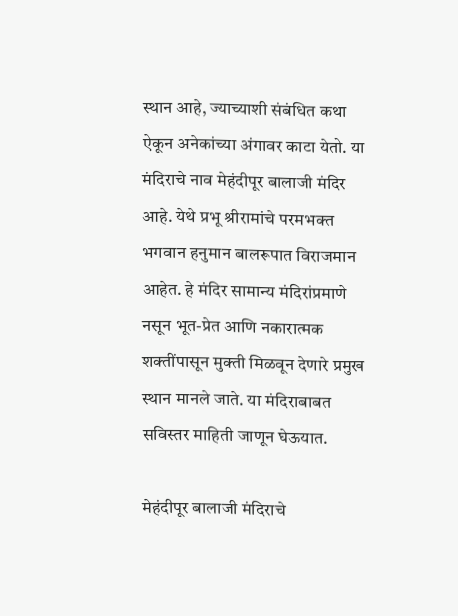स्थान आहे, ज्याच्याशी संबंधित कथा ऐकून अनेकांच्या अंगावर काटा येतो. या मंदिराचे नाव मेहंदीपूर बालाजी मंदिर आहे. येथे प्रभू श्रीरामांचे परमभक्त भगवान हनुमान बालरूपात विराजमान आहेत. हे मंदिर सामान्य मंदिरांप्रमाणे नसून भूत-प्रेत आणि नकारात्मक शक्तींपासून मुक्ती मिळवून देणारे प्रमुख स्थान मानले जाते. या मंदिराबाबत सविस्तर माहिती जाणून घेऊयात.

मेहंदीपूर बालाजी मंदिराचे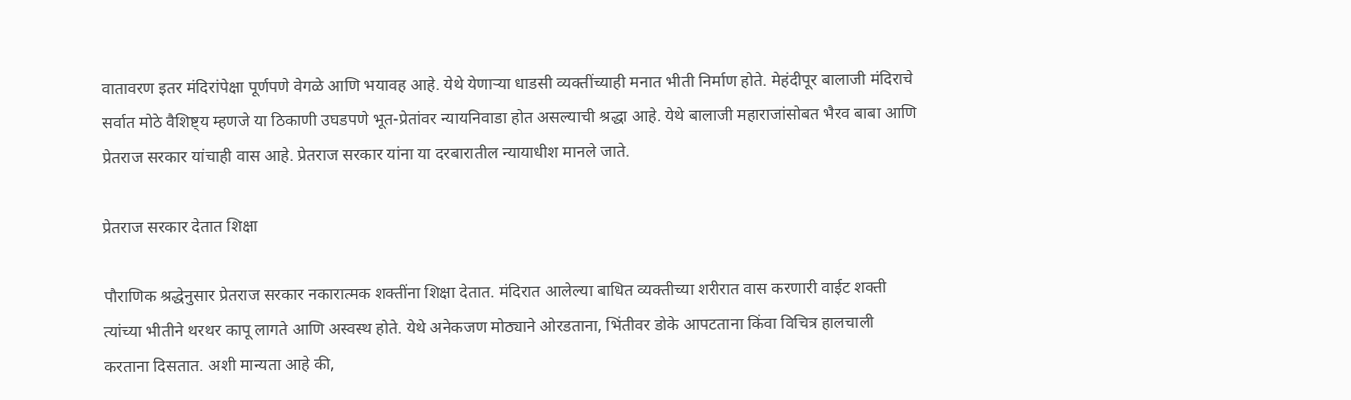वातावरण इतर मंदिरांपेक्षा पूर्णपणे वेगळे आणि भयावह आहे. येथे येणाऱ्या धाडसी व्यक्तींच्याही मनात भीती निर्माण होते. मेहंदीपूर बालाजी मंदिराचे सर्वात मोठे वैशिष्ट्य म्हणजे या ठिकाणी उघडपणे भूत-प्रेतांवर न्यायनिवाडा होत असल्याची श्रद्धा आहे. येथे बालाजी महाराजांसोबत भैरव बाबा आणि प्रेतराज सरकार यांचाही वास आहे. प्रेतराज सरकार यांना या दरबारातील न्यायाधीश मानले जाते.

प्रेतराज सरकार देतात शिक्षा

पौराणिक श्रद्धेनुसार प्रेतराज सरकार नकारात्मक शक्तींना शिक्षा देतात. मंदिरात आलेल्या बाधित व्यक्तीच्या शरीरात वास करणारी वाईट शक्ती त्यांच्या भीतीने थरथर कापू लागते आणि अस्वस्थ होते. येथे अनेकजण मोठ्याने ओरडताना, भिंतीवर डोके आपटताना किंवा विचित्र हालचाली करताना दिसतात. अशी मान्यता आहे की,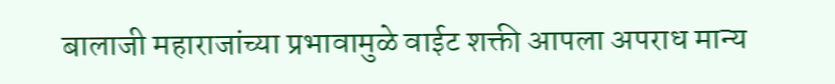बालाजी महाराजांच्या प्रभावामुळे वाईट शक्ती आपला अपराध मान्य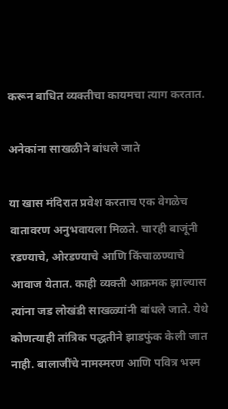करून बाधित व्यक्तीचा कायमचा त्याग करतात.

अनेकांना साखळीने बांधले जाते

या खास मंदिरात प्रवेश करताच एक वेगळेच वातावरण अनुभवायला मिळते. चारही बाजूंनी रडण्याचे, ओरडण्याचे आणि किंचाळण्याचे आवाज येतात. काही व्यक्ती आक्रमक झाल्यास त्यांना जड लोखंडी साखळ्यांनी बांधले जाते. येथे कोणत्याही तांत्रिक पद्धतीने झाडफुंक केली जात नाही. बालाजींचे नामस्मरण आणि पवित्र भस्म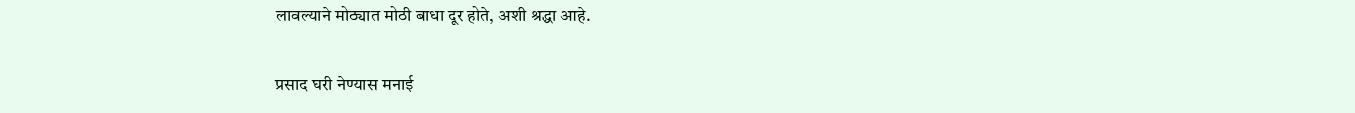लावल्याने मोठ्यात मोठी बाधा दूर होते, अशी श्रद्धा आहे.

प्रसाद घरी नेण्यास मनाई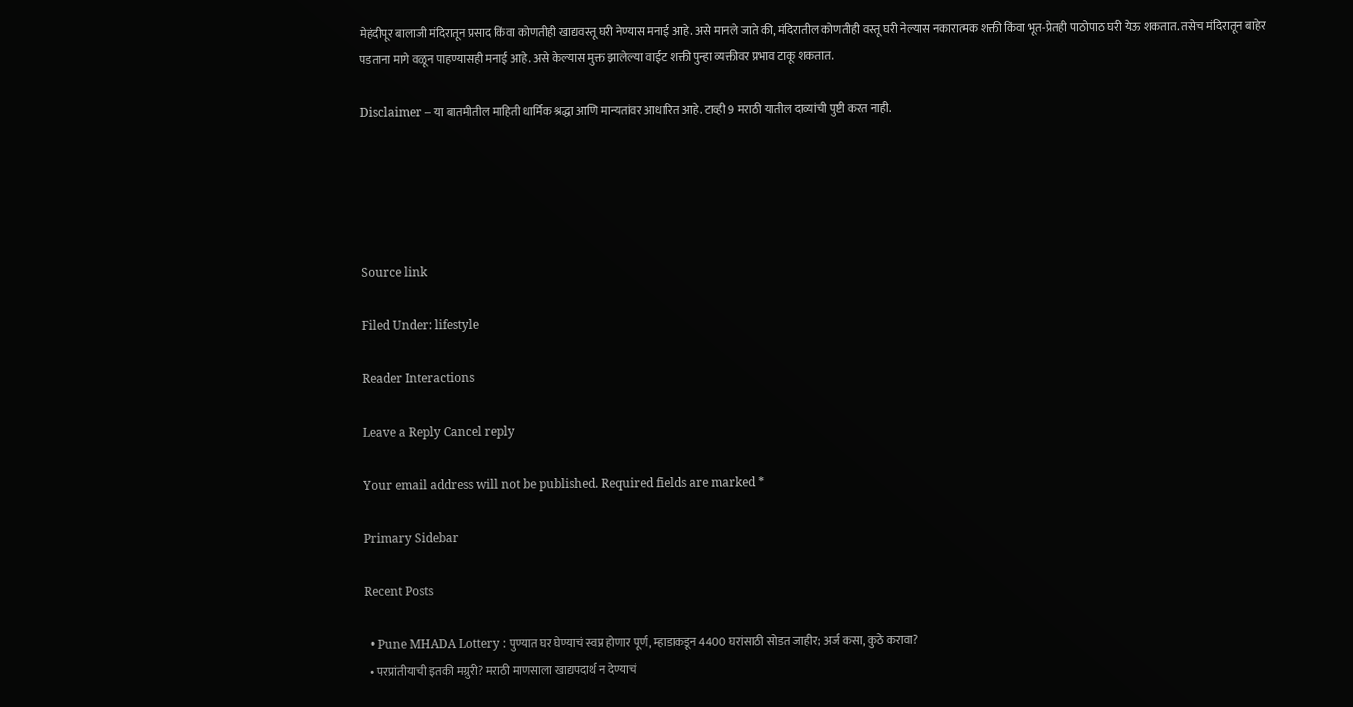मेहंदीपूर बालाजी मंदिरातून प्रसाद किंवा कोणतीही खाद्यवस्तू घरी नेण्यास मनाई आहे. असे मानले जाते की, मंदिरातील कोणतीही वस्तू घरी नेल्यास नकारात्मक शक्ती किंवा भूत-प्रेतही पाठोपाठ घरी येऊ शकतात. तसेच मंदिरातून बाहेर पडताना मागे वळून पाहण्यासही मनाई आहे. असे केल्यास मुक्त झालेल्या वाईट शक्ती पुन्हा व्यक्तीवर प्रभाव टाकू शकतात.

Disclaimer – या बातमीतील माहिती धार्मिक श्रद्धा आणि मान्यतांवर आधारित आहे. टाव्ही 9 मराठी यातील दाव्यांची पुष्टी करत नाही.





Source link

Filed Under: lifestyle

Reader Interactions

Leave a Reply Cancel reply

Your email address will not be published. Required fields are marked *

Primary Sidebar

Recent Posts

  • Pune MHADA Lottery : पुण्यात घर घेण्याचं स्वप्न होणार पूर्ण, म्हाडाकडून 4400 घरांसाठी सोडत जाहीर; अर्ज कसा, कुठे करावा?
  • परप्रांतीयाची इतकी मग्रुरी? मराठी माणसाला खाद्यपदार्थ न देण्याचं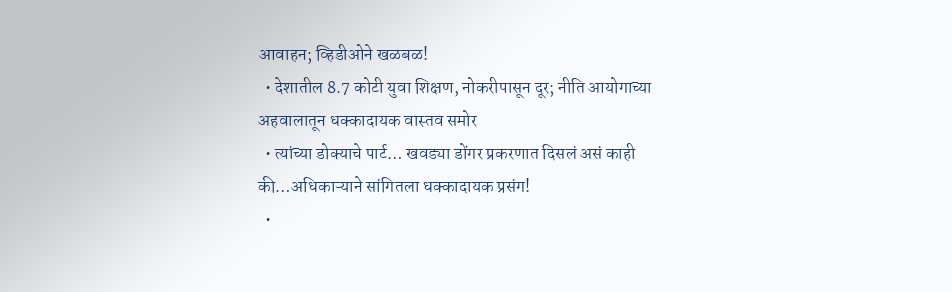आवाहन; व्हिडीओने खळबळ!
  • देशातील 8.7 कोटी युवा शिक्षण, नोकरीपासून दूर; नीति आयोगाच्या अहवालातून धक्कादायक वास्तव समोर
  • त्यांच्या डोक्याचे पार्ट… खवड्या डोंगर प्रकरणात दिसलं असं काही की…अधिकाऱ्याने सांगितला धक्कादायक प्रसंग!
  •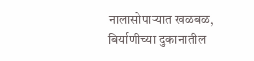नालासोपाऱ्यात खळबळ, बिर्याणीच्या दुकानातील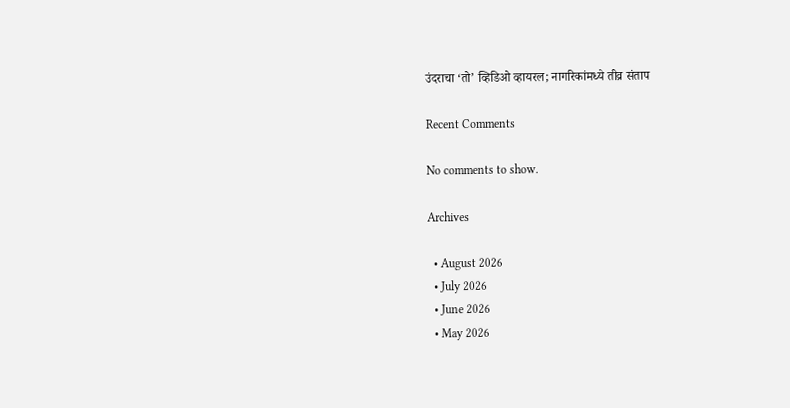उंदराचा ‘तो’ व्हिडिओ व्हायरल; नागरिकांमध्ये तीव्र संताप

Recent Comments

No comments to show.

Archives

  • August 2026
  • July 2026
  • June 2026
  • May 2026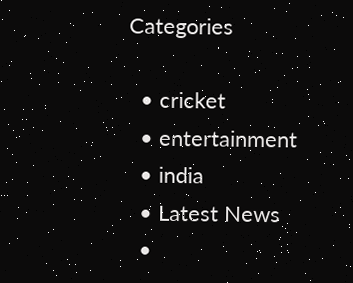Categories

  • cricket
  • entertainment
  • india
  • Latest News
  •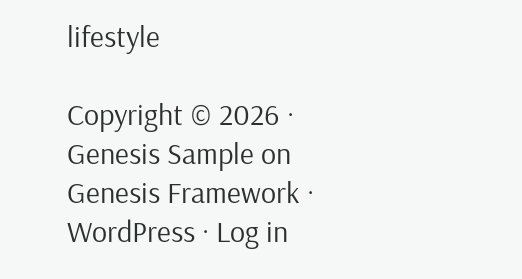lifestyle

Copyright © 2026 · Genesis Sample on Genesis Framework · WordPress · Log in